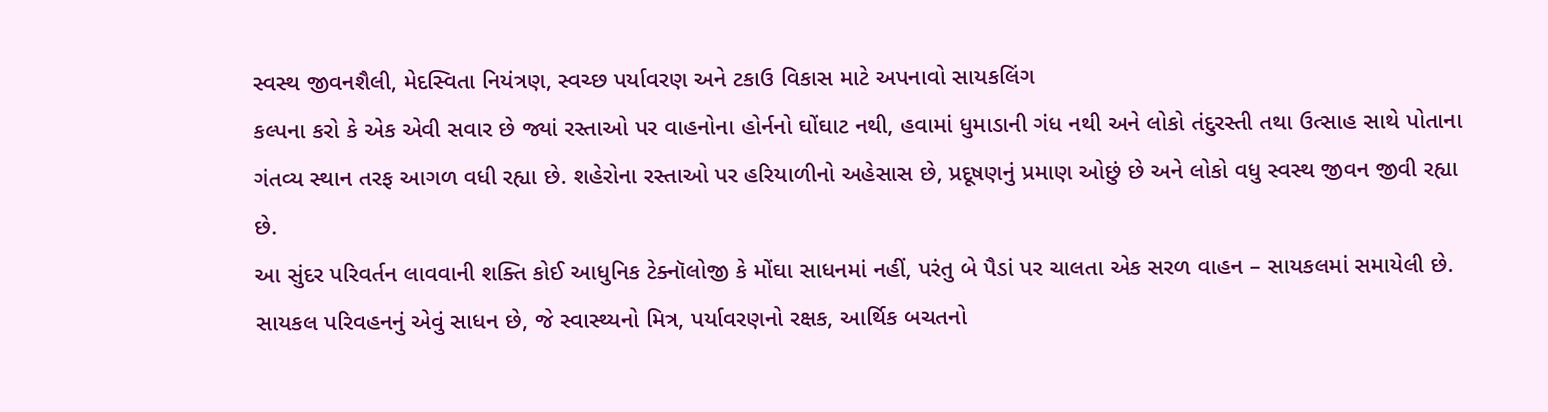સ્વસ્થ જીવનશૈલી, મેદસ્વિતા નિયંત્રણ, સ્વચ્છ પર્યાવરણ અને ટકાઉ વિકાસ માટે અપનાવો સાયકલિંગ
કલ્પના કરો કે એક એવી સવાર છે જ્યાં રસ્તાઓ પર વાહનોના હોર્નનો ઘોંઘાટ નથી, હવામાં ધુમાડાની ગંધ નથી અને લોકો તંદુરસ્તી તથા ઉત્સાહ સાથે પોતાના ગંતવ્ય સ્થાન તરફ આગળ વધી રહ્યા છે. શહેરોના રસ્તાઓ પર હરિયાળીનો અહેસાસ છે, પ્રદૂષણનું પ્રમાણ ઓછું છે અને લોકો વધુ સ્વસ્થ જીવન જીવી રહ્યા છે.
આ સુંદર પરિવર્તન લાવવાની શક્તિ કોઈ આધુનિક ટેક્નૉલોજી કે મોંઘા સાધનમાં નહીં, પરંતુ બે પૈડાં પર ચાલતા એક સરળ વાહન – સાયકલમાં સમાયેલી છે. સાયકલ પરિવહનનું એવું સાધન છે, જે સ્વાસ્થ્યનો મિત્ર, પર્યાવરણનો રક્ષક, આર્થિક બચતનો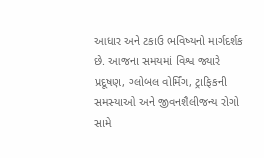આધાર અને ટકાઉ ભવિષ્યનો માર્ગદર્શક છે. આજના સમયમાં વિશ્વ જ્યારે પ્રદૂષણ, ગ્લોબલ વોર્મિંગ, ટ્રાફિકની સમસ્યાઓ અને જીવનશૈલીજન્ય રોગો સામે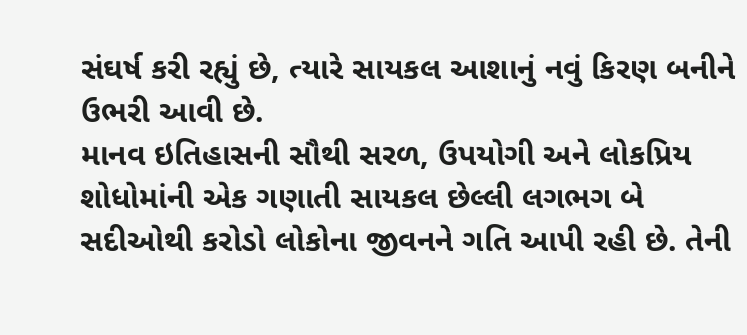સંઘર્ષ કરી રહ્યું છે, ત્યારે સાયકલ આશાનું નવું કિરણ બનીને ઉભરી આવી છે.
માનવ ઇતિહાસની સૌથી સરળ, ઉપયોગી અને લોકપ્રિય શોધોમાંની એક ગણાતી સાયકલ છેલ્લી લગભગ બે સદીઓથી કરોડો લોકોના જીવનને ગતિ આપી રહી છે. તેની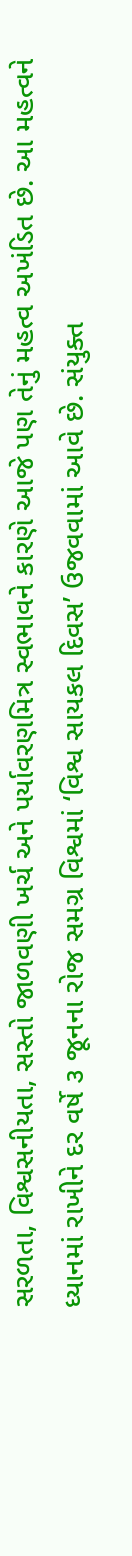સરળતા, વિશ્વસનીયતા, સસ્તો જાળવણી ખર્ચ અને પર્યાવરણમિત્ર સ્વભાવને કારણે આજે પણ તેનું મહત્વ અખંડિત છે. આ મહત્વને ધ્યાનમાં રાખીને દર વર્ષે ૩ જૂનના રોજ સમગ્ર વિશ્વમાં ‘વિશ્વ સાયકલ દિવસ’ ઉજવવામાં આવે છે. સંયુક્ત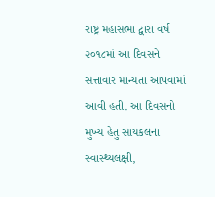રાષ્ટ્ર મહાસભા દ્વારા વર્ષ ૨૦૧૮માં આ દિવસને સત્તાવાર માન્યતા આપવામાં આવી હતી. આ દિવસનો મુખ્ય હેતુ સાયકલના સ્વાસ્થ્યલક્ષી,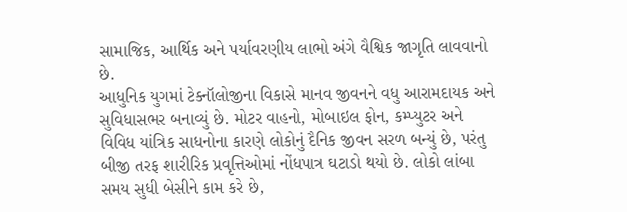સામાજિક, આર્થિક અને પર્યાવરણીય લાભો અંગે વૈશ્વિક જાગૃતિ લાવવાનો છે.
આધુનિક યુગમાં ટેક્નૉલોજીના વિકાસે માનવ જીવનને વધુ આરામદાયક અને સુવિધાસભર બનાવ્યું છે. મોટર વાહનો, મોબાઇલ ફોન, કમ્પ્યુટર અને વિવિધ યાંત્રિક સાધનોના કારણે લોકોનું દૈનિક જીવન સરળ બન્યું છે, પરંતુ બીજી તરફ શારીરિક પ્રવૃત્તિઓમાં નોંધપાત્ર ઘટાડો થયો છે. લોકો લાંબા સમય સુધી બેસીને કામ કરે છે,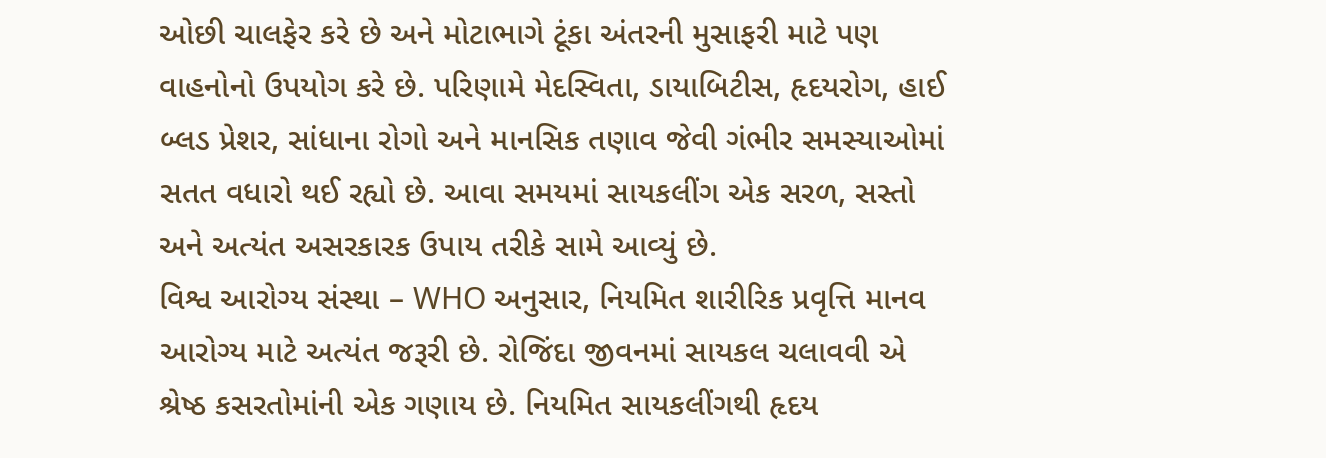ઓછી ચાલફેર કરે છે અને મોટાભાગે ટૂંકા અંતરની મુસાફરી માટે પણ વાહનોનો ઉપયોગ કરે છે. પરિણામે મેદસ્વિતા, ડાયાબિટીસ, હૃદયરોગ, હાઈ બ્લડ પ્રેશર, સાંધાના રોગો અને માનસિક તણાવ જેવી ગંભીર સમસ્યાઓમાં સતત વધારો થઈ રહ્યો છે. આવા સમયમાં સાયકલીંગ એક સરળ, સસ્તો અને અત્યંત અસરકારક ઉપાય તરીકે સામે આવ્યું છે.
વિશ્વ આરોગ્ય સંસ્થા – WHO અનુસાર, નિયમિત શારીરિક પ્રવૃત્તિ માનવ આરોગ્ય માટે અત્યંત જરૂરી છે. રોજિંદા જીવનમાં સાયકલ ચલાવવી એ શ્રેષ્ઠ કસરતોમાંની એક ગણાય છે. નિયમિત સાયકલીંગથી હૃદય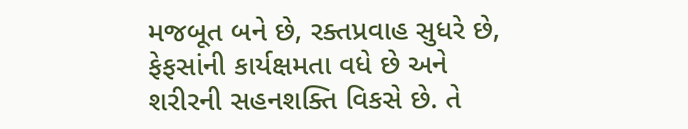મજબૂત બને છે, રક્તપ્રવાહ સુધરે છે, ફેફસાંની કાર્યક્ષમતા વધે છે અને શરીરની સહનશક્તિ વિકસે છે. તે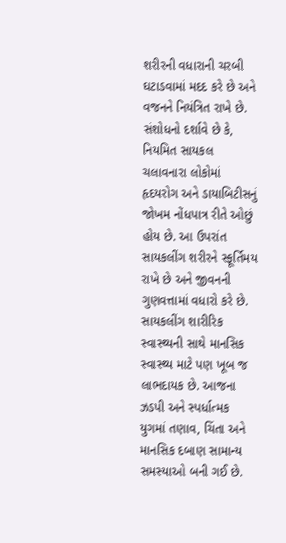શરીરની વધારાની ચરબી ઘટાડવામાં મદદ કરે છે અને વજનને નિયંત્રિત રાખે છે. સંશોધનો દર્શાવે છે કે, નિયમિત સાયકલ ચલાવનારા લોકોમાં હૃદયરોગ અને ડાયાબિટીસનું જોખમ નોંધપાત્ર રીતે ઓછું હોય છે. આ ઉપરાંત સાયકલીંગ શરીરને સ્ફૂર્તિમય રાખે છે અને જીવનની ગુણવત્તામાં વધારો કરે છે.
સાયકલીંગ શારીરિક સ્વાસ્થ્યની સાથે માનસિક સ્વાસ્થ્ય માટે પણ ખૂબ જ લાભદાયક છે. આજના ઝડપી અને સ્પર્ધાત્મક યુગમાં તણાવ, ચિંતા અને માનસિક દબાણ સામાન્ય સમસ્યાઓ બની ગઈ છે.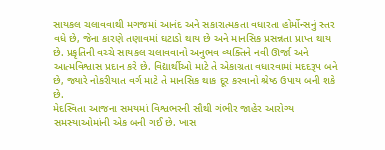સાયકલ ચલાવવાથી મગજમાં આનંદ અને સકારાત્મકતા વધારતા હોર્મોન્સનું સ્તર વધે છે, જેના કારણે તણાવમાં ઘટાડો થાય છે અને માનસિક પ્રસન્નતા પ્રાપ્ત થાય છે. પ્રકૃતિની વચ્ચે સાયકલ ચલાવવાનો અનુભવ વ્યક્તિને નવી ઊર્જા અને આત્મવિશ્વાસ પ્રદાન કરે છે. વિદ્યાર્થીઓ માટે તે એકાગ્રતા વધારવામાં મદદરૂપ બને છે, જ્યારે નોકરીયાત વર્ગ માટે તે માનસિક થાક દૂર કરવાનો શ્રેષ્ઠ ઉપાય બની શકે છે.
મેદસ્વિતા આજના સમયમાં વિશ્વભરની સૌથી ગંભીર જાહેર આરોગ્ય સમસ્યાઓમાંની એક બની ગઈ છે. ખાસ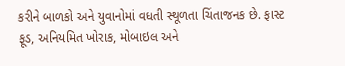કરીને બાળકો અને યુવાનોમાં વધતી સ્થૂળતા ચિંતાજનક છે. ફાસ્ટ ફૂડ, અનિયમિત ખોરાક, મોબાઇલ અને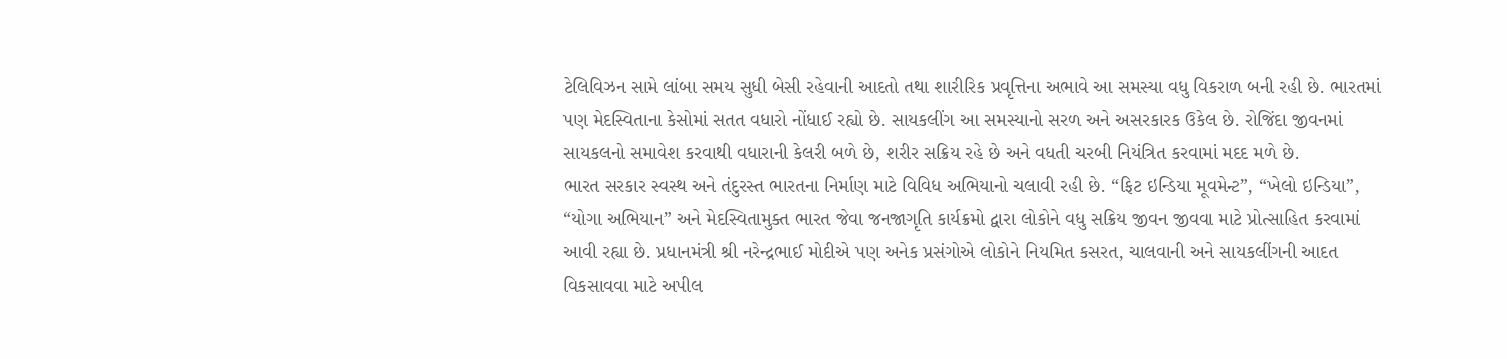ટેલિવિઝન સામે લાંબા સમય સુધી બેસી રહેવાની આદતો તથા શારીરિક પ્રવૃત્તિના અભાવે આ સમસ્યા વધુ વિકરાળ બની રહી છે. ભારતમાં પણ મેદસ્વિતાના કેસોમાં સતત વધારો નોંધાઈ રહ્યો છે. સાયકલીંગ આ સમસ્યાનો સરળ અને અસરકારક ઉકેલ છે. રોજિંદા જીવનમાં સાયકલનો સમાવેશ કરવાથી વધારાની કેલરી બળે છે, શરીર સક્રિય રહે છે અને વધતી ચરબી નિયંત્રિત કરવામાં મદદ મળે છે.
ભારત સરકાર સ્વસ્થ અને તંદુરસ્ત ભારતના નિર્માણ માટે વિવિધ અભિયાનો ચલાવી રહી છે. “ફિટ ઇન્ડિયા મૂવમેન્ટ”, “ખેલો ઇન્ડિયા”, “યોગા અભિયાન” અને મેદસ્વિતામુક્ત ભારત જેવા જનજાગૃતિ કાર્યક્રમો દ્વારા લોકોને વધુ સક્રિય જીવન જીવવા માટે પ્રોત્સાહિત કરવામાં આવી રહ્યા છે. પ્રધાનમંત્રી શ્રી નરેન્દ્રભાઈ મોદીએ પણ અનેક પ્રસંગોએ લોકોને નિયમિત કસરત, ચાલવાની અને સાયકલીંગની આદત વિકસાવવા માટે અપીલ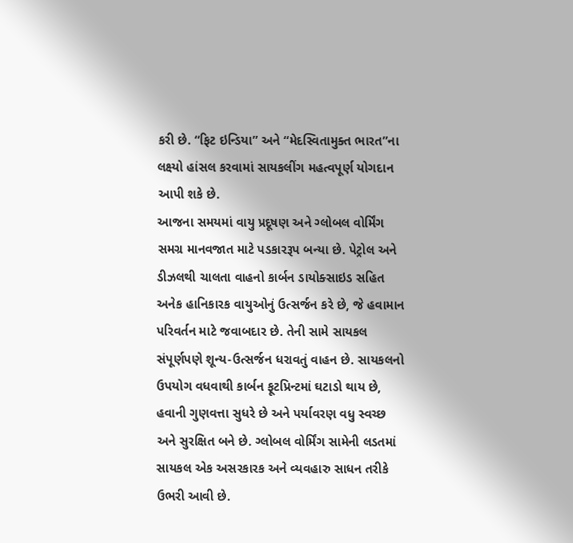કરી છે. “ફિટ ઇન્ડિયા” અને “મેદસ્વિતામુક્ત ભારત”ના લક્ષ્યો હાંસલ કરવામાં સાયકલીંગ મહત્વપૂર્ણ યોગદાન આપી શકે છે.
આજના સમયમાં વાયુ પ્રદૂષણ અને ગ્લોબલ વોર્મિંગ સમગ્ર માનવજાત માટે પડકારરૂપ બન્યા છે. પેટ્રોલ અને ડીઝલથી ચાલતા વાહનો કાર્બન ડાયોક્સાઇડ સહિત અનેક હાનિકારક વાયુઓનું ઉત્સર્જન કરે છે, જે હવામાન પરિવર્તન માટે જવાબદાર છે. તેની સામે સાયકલ સંપૂર્ણપણે શૂન્ય-ઉત્સર્જન ધરાવતું વાહન છે. સાયકલનો ઉપયોગ વધવાથી કાર્બન ફૂટપ્રિન્ટમાં ઘટાડો થાય છે, હવાની ગુણવત્તા સુધરે છે અને પર્યાવરણ વધુ સ્વચ્છ અને સુરક્ષિત બને છે. ગ્લોબલ વોર્મિંગ સામેની લડતમાં સાયકલ એક અસરકારક અને વ્યવહારુ સાધન તરીકે ઉભરી આવી છે.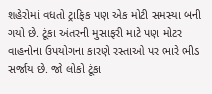શહેરોમાં વધતો ટ્રાફિક પણ એક મોટી સમસ્યા બની ગયો છે. ટૂંકા અંતરની મુસાફરી માટે પણ મોટર વાહનોના ઉપયોગના કારણે રસ્તાઓ પર ભારે ભીડ સર્જાય છે. જો લોકો ટૂંકા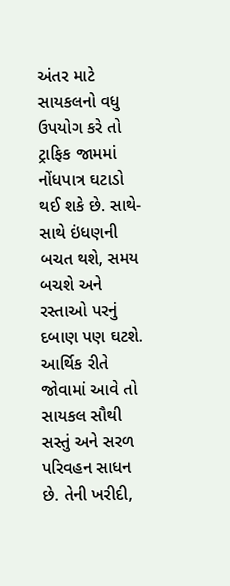અંતર માટે સાયકલનો વધુ ઉપયોગ કરે તો ટ્રાફિક જામમાં નોંધપાત્ર ઘટાડો થઈ શકે છે. સાથે-સાથે ઇંધણની બચત થશે, સમય બચશે અને રસ્તાઓ પરનું દબાણ પણ ઘટશે. આર્થિક રીતે જોવામાં આવે તો સાયકલ સૌથી સસ્તું અને સરળ પરિવહન સાધન છે. તેની ખરીદી,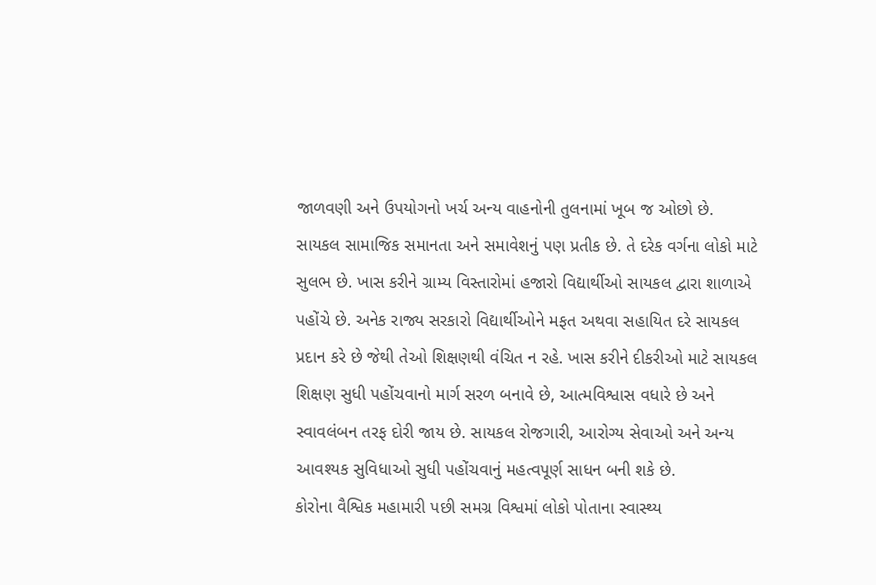જાળવણી અને ઉપયોગનો ખર્ચ અન્ય વાહનોની તુલનામાં ખૂબ જ ઓછો છે.
સાયકલ સામાજિક સમાનતા અને સમાવેશનું પણ પ્રતીક છે. તે દરેક વર્ગના લોકો માટે સુલભ છે. ખાસ કરીને ગ્રામ્ય વિસ્તારોમાં હજારો વિદ્યાર્થીઓ સાયકલ દ્વારા શાળાએ પહોંચે છે. અનેક રાજ્ય સરકારો વિદ્યાર્થીઓને મફત અથવા સહાયિત દરે સાયકલ પ્રદાન કરે છે જેથી તેઓ શિક્ષણથી વંચિત ન રહે. ખાસ કરીને દીકરીઓ માટે સાયકલ શિક્ષણ સુધી પહોંચવાનો માર્ગ સરળ બનાવે છે, આત્મવિશ્વાસ વધારે છે અને સ્વાવલંબન તરફ દોરી જાય છે. સાયકલ રોજગારી, આરોગ્ય સેવાઓ અને અન્ય આવશ્યક સુવિધાઓ સુધી પહોંચવાનું મહત્વપૂર્ણ સાધન બની શકે છે.
કોરોના વૈશ્વિક મહામારી પછી સમગ્ર વિશ્વમાં લોકો પોતાના સ્વાસ્થ્ય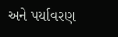અને પર્યાવરણ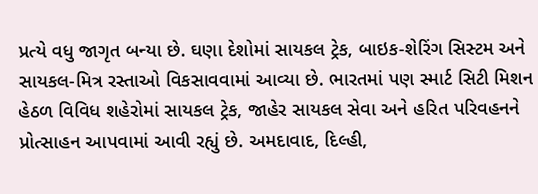પ્રત્યે વધુ જાગૃત બન્યા છે. ઘણા દેશોમાં સાયકલ ટ્રેક, બાઇક-શેરિંગ સિસ્ટમ અને સાયકલ-મિત્ર રસ્તાઓ વિકસાવવામાં આવ્યા છે. ભારતમાં પણ સ્માર્ટ સિટી મિશન હેઠળ વિવિધ શહેરોમાં સાયકલ ટ્રેક, જાહેર સાયકલ સેવા અને હરિત પરિવહનને પ્રોત્સાહન આપવામાં આવી રહ્યું છે. અમદાવાદ, દિલ્હી,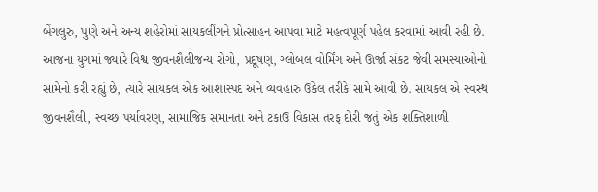બેંગલુરુ, પુણે અને અન્ય શહેરોમાં સાયકલીંગને પ્રોત્સાહન આપવા માટે મહત્વપૂર્ણ પહેલ કરવામાં આવી રહી છે.
આજના યુગમાં જ્યારે વિશ્વ જીવનશૈલીજન્ય રોગો, પ્રદૂષણ, ગ્લોબલ વોર્મિંગ અને ઊર્જા સંકટ જેવી સમસ્યાઓનો સામેનો કરી રહ્યું છે, ત્યારે સાયકલ એક આશાસ્પદ અને વ્યવહારુ ઉકેલ તરીકે સામે આવી છે. સાયકલ એ સ્વસ્થ જીવનશૈલી, સ્વચ્છ પર્યાવરણ, સામાજિક સમાનતા અને ટકાઉ વિકાસ તરફ દોરી જતું એક શક્તિશાળી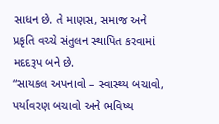સાધન છે. તે માણસ, સમાજ અને પ્રકૃતિ વચ્ચે સંતુલન સ્થાપિત કરવામાં મદદરૂપ બને છે.
“સાયકલ અપનાવો – સ્વાસ્થ્ય બચાવો, પર્યાવરણ બચાવો અને ભવિષ્ય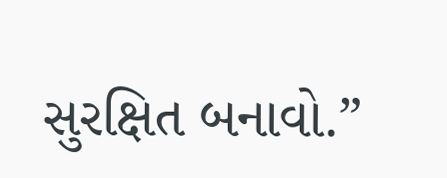સુરક્ષિત બનાવો.”